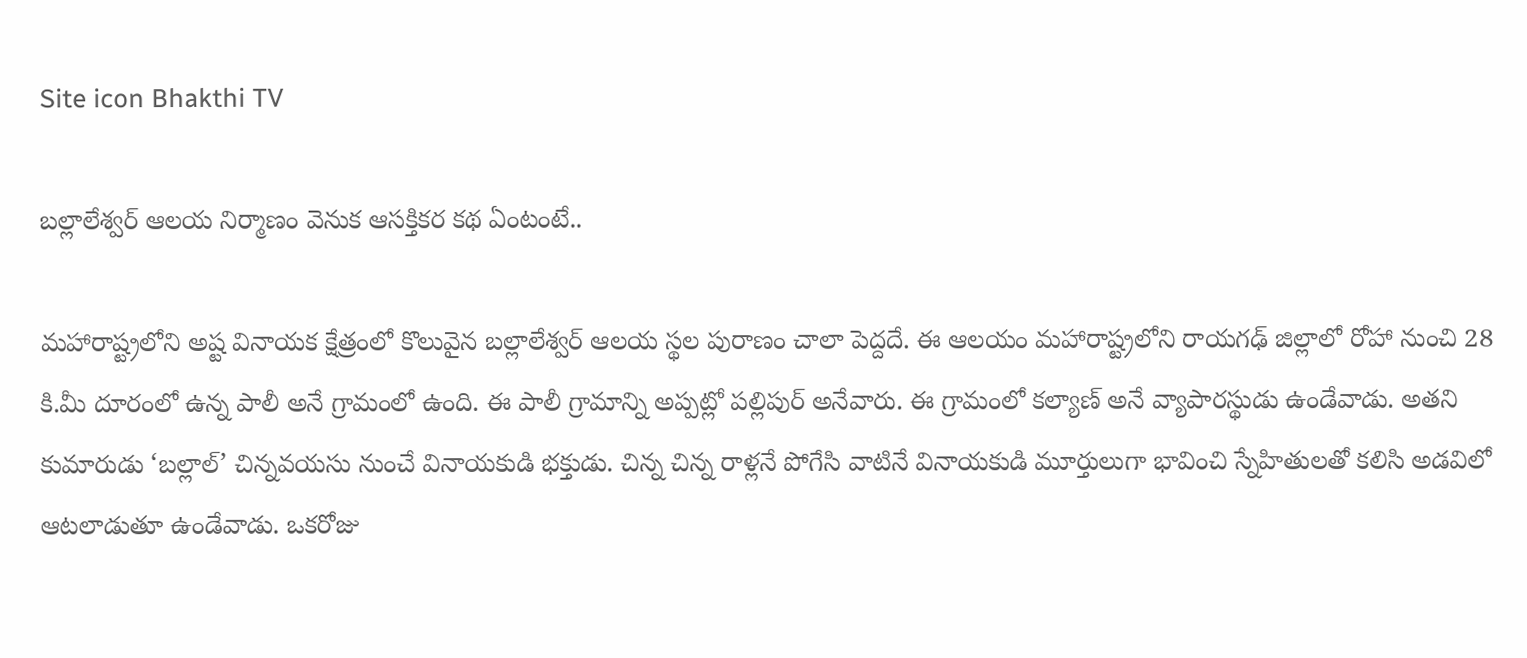Site icon Bhakthi TV

బల్లాలేశ్వర్ ఆలయ నిర్మాణం వెనుక ఆసక్తికర కథ ఏంటంటే..

మహారాష్ట్రలోని అష్ట వినాయక క్షేత్రంలో కొలువైన బల్లాలేశ్వర్ ఆలయ స్థల పురాణం చాలా పెద్దదే. ఈ ఆలయం మహారాష్ట్రలోని రాయగఢ్ జిల్లాలో రోహా నుంచి 28 కి.మీ దూరంలో ఉన్న పాలీ అనే గ్రామంలో ఉంది. ఈ పాలీ గ్రామాన్ని అప్పట్లో పల్లిపుర్ అనేవారు. ఈ గ్రామంలో కల్యాణ్ అనే వ్యాపారస్థుడు ఉండేవాడు. అతని కుమారుడు ‘బల్లాల్’ చిన్నవయసు నుంచే వినాయకుడి భక్తుడు. చిన్న చిన్న రాళ్లనే పోగేసి వాటినే వినాయకుడి మూర్తులుగా భావించి స్నేహితులతో కలిసి అడవిలో ఆటలాడుతూ ఉండేవాడు. ఒకరోజు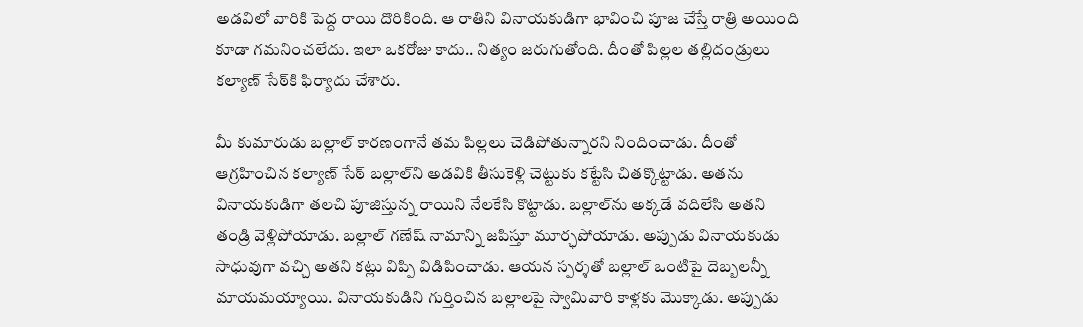అడవిలో వారికి పెద్ద రాయి దొరికింది. ఆ రాతిని వినాయకుడిగా భావించి పూజ చేస్తే రాత్రి అయింది కూడా గమనించలేదు. ఇలా ఒకరోజు కాదు.. నిత్యం జరుగుతోంది. దీంతో పిల్లల తల్లిదండ్రులు కల్యాణ్ సేఠ్‌కి ఫిర్యాదు చేశారు.

మీ కుమారుడు బల్లాల్ కారణంగానే తమ పిల్లలు చెడిపోతున్నారని నిందించాడు. దీంతో ఆగ్రహించిన కల్యాణ్ సేఠ్ బల్లాల్‌ని అడవికి తీసుకెళ్లి చెట్టుకు కట్టేసి చితక్కొట్టాడు. అతను వినాయకుడిగా తలచి పూజిస్తున్న రాయిని నేలకేసి కొట్టాడు. బల్లాల్‌ను అక్కడే వదిలేసి అతని తండ్రి వెళ్లిపోయాడు. బల్లాల్ గణేష్ నామాన్ని జపిస్తూ మూర్ఛపోయాడు. అప్పుడు వినాయకుడు సాధువుగా వచ్చి అతని కట్లు విప్పి విడిపించాడు. ఆయన స్పర్శతో బల్లాల్ ఒంటిపై దెబ్బలన్నీ మాయమయ్యాయి. వినాయకుడిని గుర్తించిన బల్లాలపై స్వామివారి కాళ్లకు మొక్కాడు. అప్పుడు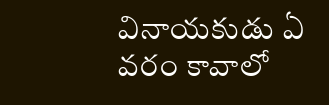వినాయకుడు ఏ వరం కావాలో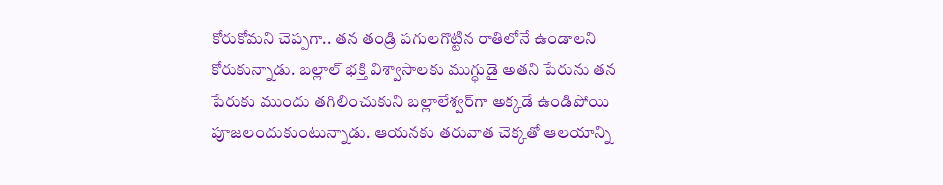కోరుకోమని చెప్పగా.. తన తండ్రి పగులగొట్టిన రాతిలోనే ఉండాలని కోరుకున్నాడు. బల్లాల్ భక్తి విశ్వాసాలకు ముగ్ధుడై అతని పేరును తన పేరుకు ముందు తగిలించుకుని బల్లాలేశ్వర్‌గా అక్కడే ఉండిపోయి పూజలందుకుంటున్నాడు. ఆయనకు తరువాత చెక్కతో ఆలయాన్ని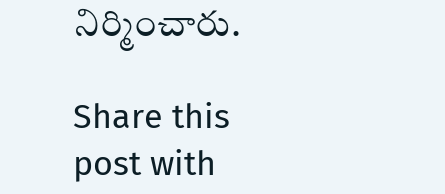నిర్మించారు.

Share this post with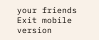your friends
Exit mobile version